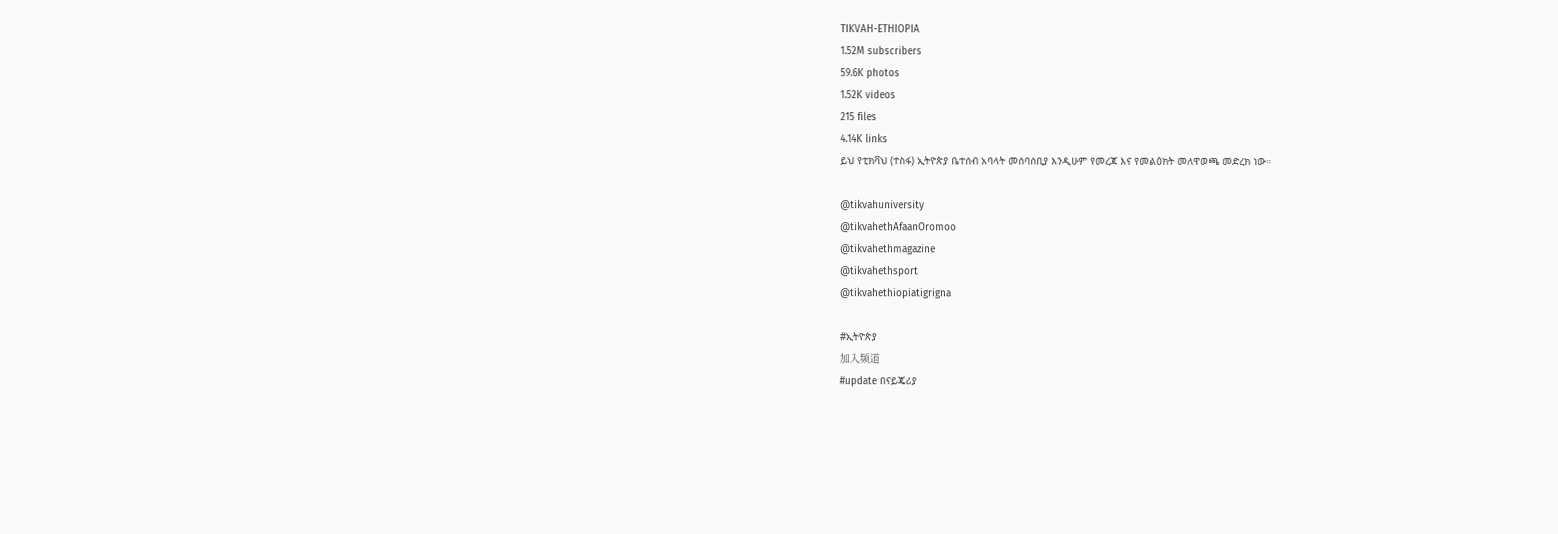TIKVAH-ETHIOPIA
1.52M subscribers
59.6K photos
1.52K videos
215 files
4.14K links
ይህ የቲክቫህ (ተስፋ) ኢትዮጵያ ቤተሰብ አባላት መሰባሰቢያ እንዲሁም የመረጃ እና የመልዕክት መለዋወጫ መድረክ ነው።

@tikvahuniversity
@tikvahethAfaanOromoo
@tikvahethmagazine
@tikvahethsport
@tikvahethiopiatigrigna

#ኢትዮጵያ
加入频道
#update በናይጄሪያ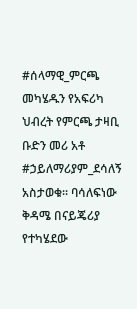#ሰላማዊ_ምርጫ መካሄዱን የአፍሪካ ህብረት የምርጫ ታዛቢ ቡድን መሪ አቶ #ኃይለማሪያም_ደሳለኝ አስታወቁ፡፡ ባሳለፍነው ቅዳሜ በናይጄሪያ የተካሄደው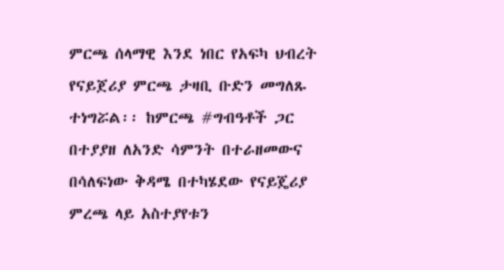ምርጫ ሰላማዊ እንደ ነበር የአፍካ ህብረት የናይጀሪያ ምርጫ ታዛቢ ቡድን መግለጹ ተነግሯል፡፡ ከምርጫ #ግብዓቶች ጋር በተያያዘ ለአንድ ሳምንት በተራዘመውና በሳለፍነው ቅዳሜ በተካሄደው የናይጄሪያ ምረጫ ላይ አስተያየቱን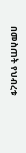በመስጠት የህብረቱ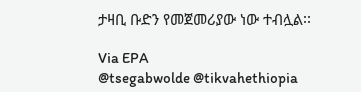ታዛቢ ቡድን የመጀመሪያው ነው ተብሏል፡፡

Via EPA
@tsegabwolde @tikvahethiopia